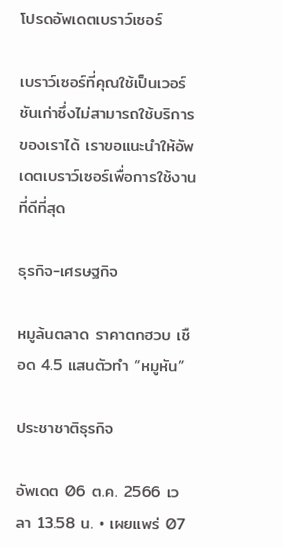โปรดอัพเดตเบราว์เซอร์

เบราว์เซอร์ที่คุณใช้เป็นเวอร์ชันเก่าซึ่งไม่สามารถใช้บริการของเราได้ เราขอแนะนำให้อัพเดตเบราว์เซอร์เพื่อการใช้งานที่ดีที่สุด

ธุรกิจ-เศรษฐกิจ

หมูล้นตลาด ราคาตกฮวบ เชือด 4.5 แสนตัวทำ “หมูหัน”

ประชาชาติธุรกิจ

อัพเดต 06 ต.ค. 2566 เวลา 13.58 น. • เผยแพร่ 07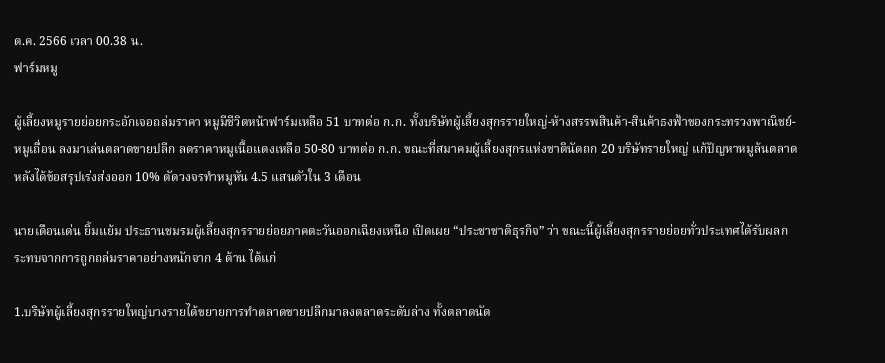ต.ค. 2566 เวลา 00.38 น.
ฟาร์มหมู

ผู้เลี้ยงหมูรายย่อยกระอักเจอถล่มราคา หมูมีชีวิตหน้าฟาร์มเหลือ 51 บาทต่อ ก.ก. ทั้งบริษัทผู้เลี้ยงสุกรรายใหญ่-ห้างสรรพสินค้า-สินค้าธงฟ้าของกระทรวงพาณิชย์-หมูเถื่อน ลงมาเล่นตลาดขายปลีก ลดราคาหมูเนื้อแดงเหลือ 50-80 บาทต่อ ก.ก. ขณะที่สมาคมผู้เลี้ยงสุกรแห่งชาตินัดถก 20 บริษัทรายใหญ่ แก้ปัญหาหมูล้นตลาด หลังได้ข้อสรุปเร่งส่งออก 10% ตัดวงจรทำหมูหัน 4.5 แสนตัวใน 3 เดือน

นายเดือนเด่น ยิ้มแย้ม ประธานชมรมผู้เลี้ยงสุกรรายย่อยภาคตะวันออกเฉียงเหนือ เปิดเผย “ประชาชาติธุรกิจ” ว่า ขณะนี้ผู้เลี้ยงสุกรรายย่อยทั่วประเทศได้รับผลกระทบจากการถูกถล่มราคาอย่างหนักจาก 4 ด้าน ได้แก่

1.บริษัทผู้เลี้ยงสุกรรายใหญ่บางรายได้ขยายการทำตลาดขายปลีกมาลงตลาดระดับล่าง ทั้งตลาดนัด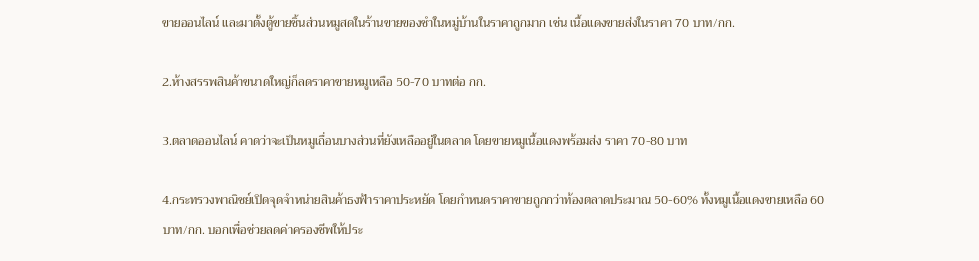ขายออนไลน์ และมาตั้งตู้ขายชิ้นส่วนหมูสดในร้านขายของชำในหมู่บ้านในราคาถูกมาก เช่น เนื้อแดงขายส่งในราคา 70 บาท/กก.

2.ห้างสรรพสินค้าขนาดใหญ่ก็ลดราคาขายหมูเหลือ 50-70 บาทต่อ กก.

3.ตลาดออนไลน์ คาดว่าจะเป็นหมูเถื่อนบางส่วนที่ยังเหลืออยู่ในตลาด โดยขายหมูเนื้อแดงพร้อมส่ง ราคา 70-80 บาท

4.กระทรวงพาณิชย์เปิดจุดจำหน่ายสินค้าธงฟ้าราคาประหยัด โดยกำหนดราคาขายถูกกว่าท้องตลาดประมาณ 50-60% ทั้งหมูเนื้อแดงขายเหลือ 60 บาท/กก. บอกเพื่อช่วยลดค่าครองชีพให้ประ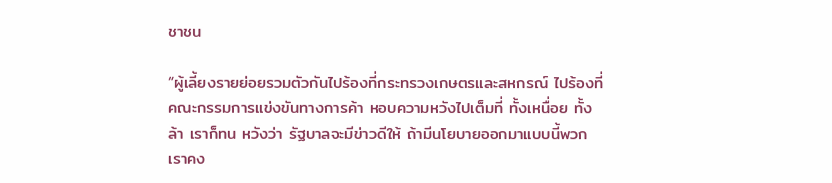ชาชน

“ผู้เลี้ยงรายย่อยรวมตัวกันไปร้องที่กระทรวงเกษตรและสหกรณ์ ไปร้องที่คณะกรรมการแข่งขันทางการค้า หอบความหวังไปเต็มที่ ทั้งเหนื่อย ทั้งล้า เราก็ทน หวังว่า รัฐบาลจะมีข่าวดีให้ ถ้ามีนโยบายออกมาแบบนี้พวกเราคง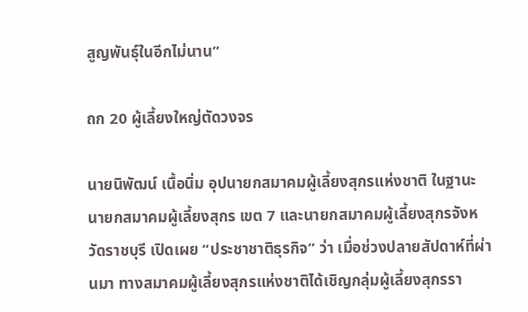สูญพันธุ์ในอีกไม่นาน”

ถก 20 ผู้เลี้ยงใหญ่ตัดวงจร

นายนิพัฒน์ เนื้อนิ่ม อุปนายกสมาคมผู้เลี้ยงสุกรแห่งชาติ ในฐานะนายกสมาคมผู้เลี้ยงสุกร เขต 7 และนายกสมาคมผู้เลี้ยงสุกรจังหวัดราชบุรี เปิดเผย “ประชาชาติธุรกิจ” ว่า เมื่อช่วงปลายสัปดาห์ที่ผ่านมา ทางสมาคมผู้เลี้ยงสุกรแห่งชาติได้เชิญกลุ่มผู้เลี้ยงสุกรรา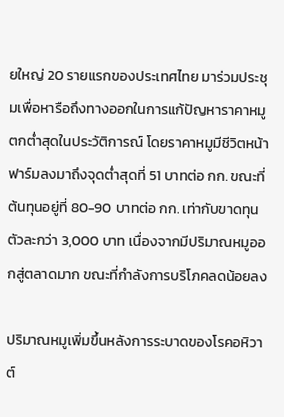ยใหญ่ 20 รายแรกของประเทศไทย มาร่วมประชุมเพื่อหารือถึงทางออกในการแก้ปัญหาราคาหมูตกต่ำสุดในประวัติการณ์ โดยราคาหมูมีชีวิตหน้าฟาร์มลงมาถึงจุดต่ำสุดที่ 51 บาทต่อ กก. ขณะที่ต้นทุนอยู่ที่ 80-90 บาทต่อ กก. เท่ากับขาดทุนตัวละกว่า 3,000 บาท เนื่องจากมีปริมาณหมูออกสู่ตลาดมาก ขณะที่กำลังการบริโภคลดน้อยลง

ปริมาณหมูเพิ่มขึ้นหลังการระบาดของโรคอหิวาต์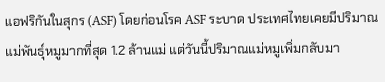แอฟริกันในสุกร (ASF) โดยก่อนโรค ASF ระบาด ประเทศไทยเคยมีปริมาณแม่พันธุ์หมูมากที่สุด 1.2 ล้านแม่ แต่วันนี้ปริมาณแม่หมูเพิ่มกลับมา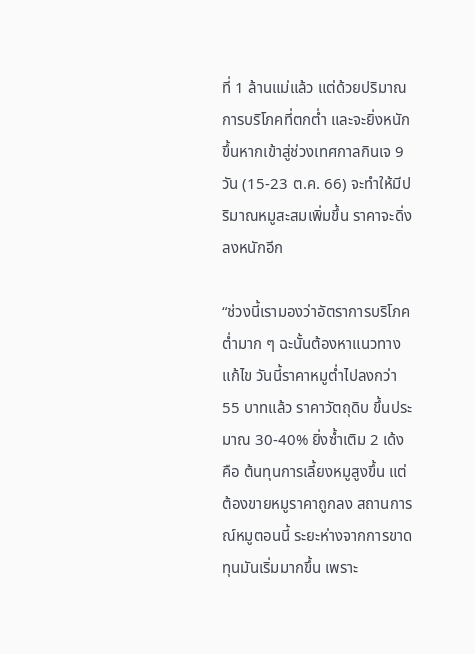ที่ 1 ล้านแม่แล้ว แต่ด้วยปริมาณการบริโภคที่ตกต่ำ และจะยิ่งหนักขึ้นหากเข้าสู่ช่วงเทศกาลกินเจ 9 วัน (15-23 ต.ค. 66) จะทำให้มีปริมาณหมูสะสมเพิ่มขึ้น ราคาจะดิ่งลงหนักอีก

“ช่วงนี้เรามองว่าอัตราการบริโภคต่ำมาก ๆ ฉะนั้นต้องหาแนวทางแก้ไข วันนี้ราคาหมูต่ำไปลงกว่า 55 บาทแล้ว ราคาวัตถุดิบ ขึ้นประมาณ 30-40% ยิ่งซ้ำเติม 2 เด้ง คือ ต้นทุนการเลี้ยงหมูสูงขึ้น แต่ต้องขายหมูราคาถูกลง สถานการณ์หมูตอนนี้ ระยะห่างจากการขาดทุนมันเริ่มมากขึ้น เพราะ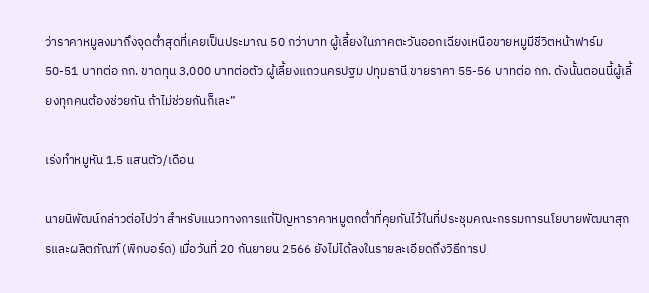ว่าราคาหมูลงมาถึงจุดต่ำสุดที่เคยเป็นประมาณ 50 กว่าบาท ผู้เลี้ยงในภาคตะวันออกเฉียงเหนือขายหมูมีชีวิตหน้าฟาร์ม 50-51 บาทต่อ กก. ขาดทุน 3,000 บาทต่อตัว ผู้เลี้ยงแถวนครปฐม ปทุมธานี ขายราคา 55-56 บาทต่อ กก. ดังนั้นตอนนี้ผู้เลี้ยงทุกคนต้องช่วยกัน ถ้าไม่ช่วยกันก็เละ”

เร่งทำหมูหัน 1.5 แสนตัว/เดือน

นายนิพัฒน์กล่าวต่อไปว่า สำหรับแนวทางการแก้ปัญหาราคาหมูตกต่ำที่คุยกันไว้ในที่ประชุมคณะกรรมการนโยบายพัฒนาสุกรและผลิตภัณฑ์ (พิกบอร์ด) เมื่อวันที่ 20 กันยายน 2566 ยังไม่ได้ลงในรายละเอียดถึงวิธีการป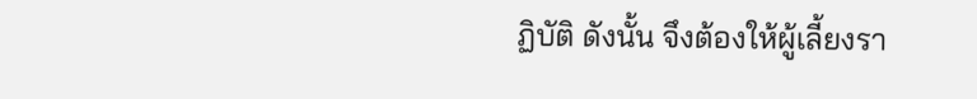ฏิบัติ ดังนั้น จึงต้องให้ผู้เลี้ยงรา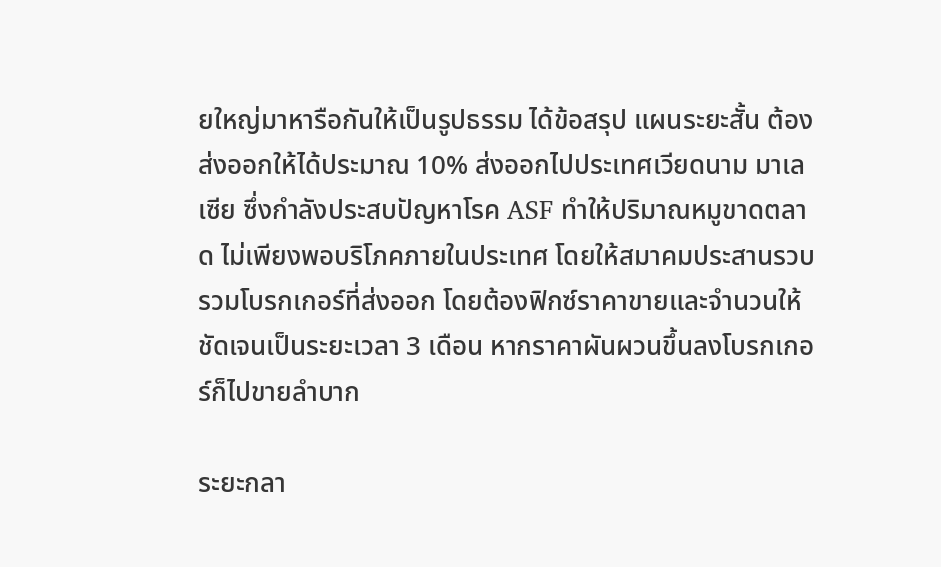ยใหญ่มาหารือกันให้เป็นรูปธรรม ได้ข้อสรุป แผนระยะสั้น ต้องส่งออกให้ได้ประมาณ 10% ส่งออกไปประเทศเวียดนาม มาเลเซีย ซึ่งกำลังประสบปัญหาโรค ASF ทำให้ปริมาณหมูขาดตลาด ไม่เพียงพอบริโภคภายในประเทศ โดยให้สมาคมประสานรวบรวมโบรกเกอร์ที่ส่งออก โดยต้องฟิกซ์ราคาขายและจำนวนให้ชัดเจนเป็นระยะเวลา 3 เดือน หากราคาผันผวนขึ้นลงโบรกเกอร์ก็ไปขายลำบาก

ระยะกลา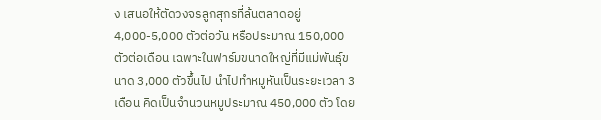ง เสนอให้ตัดวงจรลูกสุกรที่ล้นตลาดอยู่ 4,000-5,000 ตัวต่อวัน หรือประมาณ 150,000 ตัวต่อเดือน เฉพาะในฟาร์มขนาดใหญ่ที่มีแม่พันธุ์ขนาด 3,000 ตัวขึ้นไป นำไปทำหมูหันเป็นระยะเวลา 3 เดือน คิดเป็นจำนวนหมูประมาณ 450,000 ตัว โดย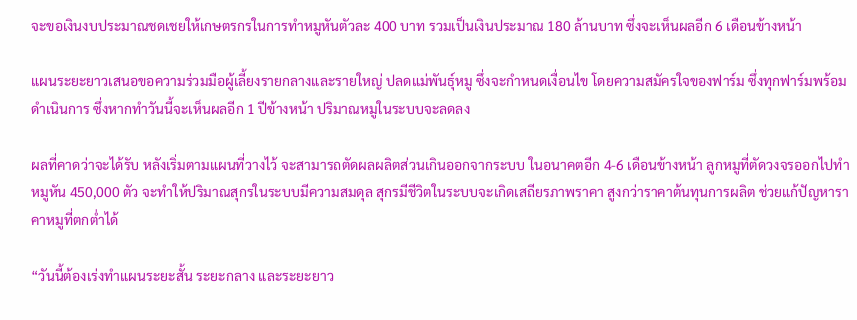จะขอเงินงบประมาณชดเชยให้เกษตรกรในการทำหมูหันตัวละ 400 บาท รวมเป็นเงินประมาณ 180 ล้านบาท ซึ่งจะเห็นผลอีก 6 เดือนข้างหน้า

แผนระยะยาวเสนอขอความร่วมมือผู้เลี้ยงรายกลางและรายใหญ่ ปลดแม่พันธุ์หมู ซึ่งจะกำหนดเงื่อนไข โดยความสมัครใจของฟาร์ม ซึ่งทุกฟาร์มพร้อมดำเนินการ ซึ่งหากทำวันนี้จะเห็นผลอีก 1 ปีข้างหน้า ปริมาณหมูในระบบจะลดลง

ผลที่คาดว่าจะได้รับ หลังเริ่มตามแผนที่วางไว้ จะสามารถตัดผลผลิตส่วนเกินออกจากระบบ ในอนาคตอีก 4-6 เดือนข้างหน้า ลูกหมูที่ตัดวงจรออกไปทำหมูหัน 450,000 ตัว จะทำให้ปริมาณสุกรในระบบมีความสมดุล สุกรมีชีวิตในระบบจะเกิดเสถียรภาพราคา สูงกว่าราคาต้นทุนการผลิต ช่วยแก้ปัญหาราคาหมูที่ตกต่ำได้

“วันนี้ต้องเร่งทำแผนระยะสั้น ระยะกลาง และระยะยาว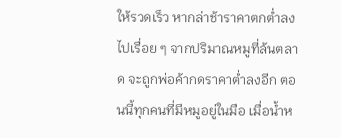ให้รวดเร็ว หากล่าช้าราคาตกต่ำลงไปเรื่อย ๆ จากปริมาณหมูที่ล้นตลาด จะถูกพ่อค้ากดราคาต่ำลงอีก ตอนนี้ทุกคนที่มีหมูอยู่ในมือ เมื่อน้ำห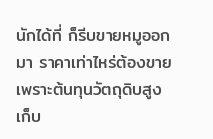นักได้ที่ ก็รีบขายหมูออกมา ราคาเท่าไหร่ต้องขาย เพราะต้นทุนวัตถุดิบสูง เก็บ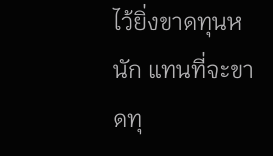ไว้ยิ่งขาดทุนหนัก แทนที่จะขาดทุ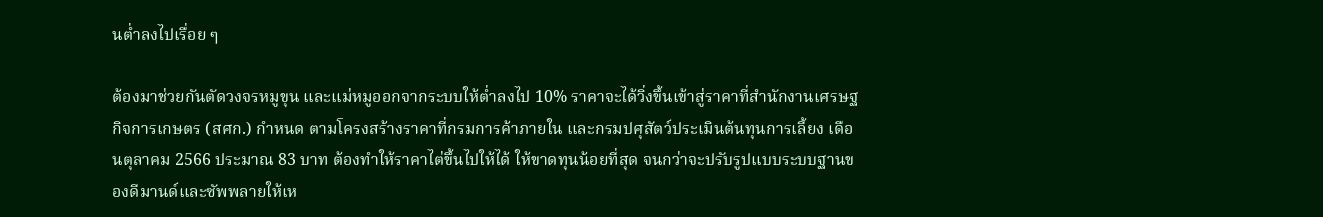นต่ำลงไปเรื่อย ๆ

ต้องมาช่วยกันตัดวงจรหมูขุน และแม่หมูออกจากระบบให้ต่ำลงไป 10% ราคาจะได้วิ่งขึ้นเข้าสู่ราคาที่สำนักงานเศรษฐกิจการเกษตร (สศก.) กำหนด ตามโครงสร้างราคาที่กรมการค้าภายใน และกรมปศุสัตว์ประเมินต้นทุนการเลี้ยง เดือนตุลาคม 2566 ประมาณ 83 บาท ต้องทำให้ราคาไต่ขึ้นไปให้ได้ ให้ขาดทุนน้อยที่สุด จนกว่าจะปรับรูปแบบระบบฐานของดีมานด์และซัพพลายให้เห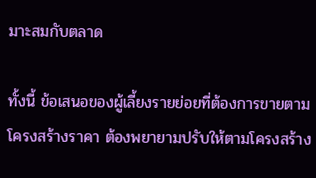มาะสมกับตลาด

ทั้งนี้ ข้อเสนอของผู้เลี้ยงรายย่อยที่ต้องการขายตามโครงสร้างราคา ต้องพยายามปรับให้ตามโครงสร้าง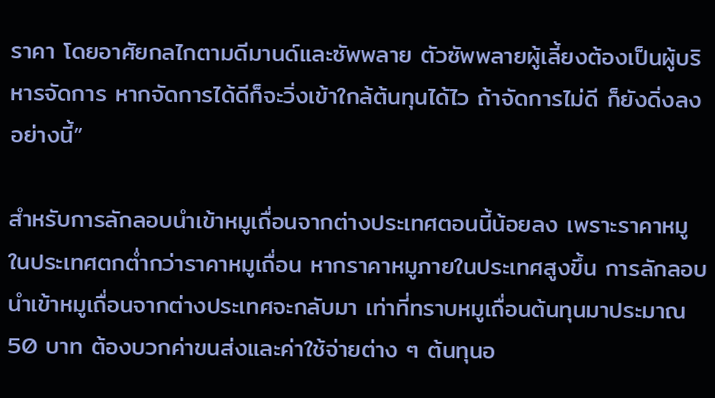ราคา โดยอาศัยกลไกตามดีมานด์และซัพพลาย ตัวซัพพลายผู้เลี้ยงต้องเป็นผู้บริหารจัดการ หากจัดการได้ดีก็จะวิ่งเข้าใกล้ต้นทุนได้ไว ถ้าจัดการไม่ดี ก็ยังดิ่งลงอย่างนี้”

สำหรับการลักลอบนำเข้าหมูเถื่อนจากต่างประเทศตอนนี้น้อยลง เพราะราคาหมูในประเทศตกต่ำกว่าราคาหมูเถื่อน หากราคาหมูภายในประเทศสูงขึ้น การลักลอบนำเข้าหมูเถื่อนจากต่างประเทศจะกลับมา เท่าที่ทราบหมูเถื่อนต้นทุนมาประมาณ 50 บาท ต้องบวกค่าขนส่งและค่าใช้จ่ายต่าง ๆ ต้นทุนอ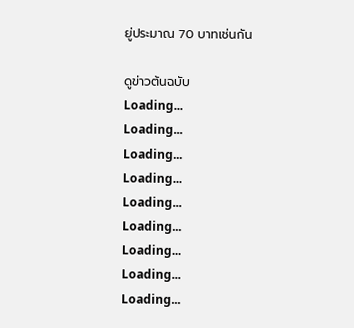ยู่ประมาณ 70 บาทเช่นกัน

ดูข่าวต้นฉบับ
Loading...
Loading...
Loading...
Loading...
Loading...
Loading...
Loading...
Loading...
Loading...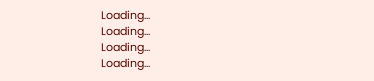Loading...
Loading...
Loading...
Loading...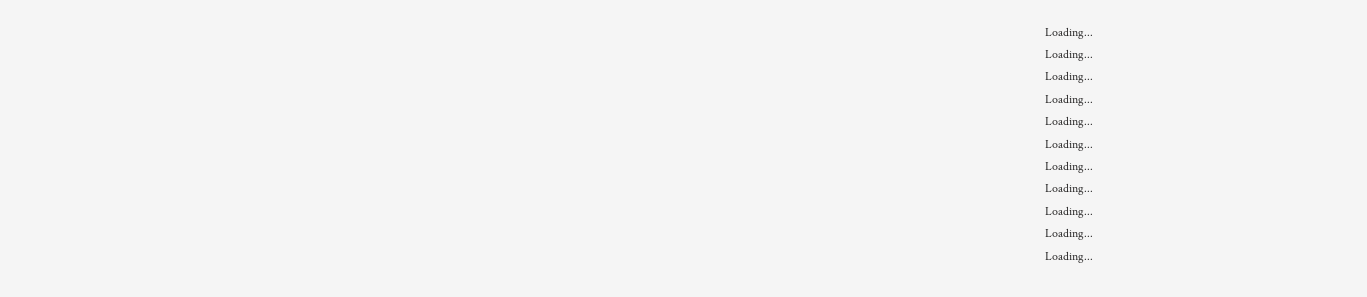Loading...
Loading...
Loading...
Loading...
Loading...
Loading...
Loading...
Loading...
Loading...
Loading...
Loading...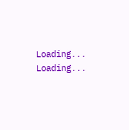Loading...
Loading...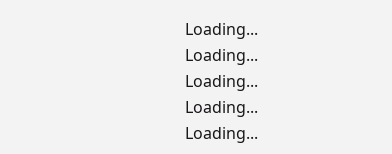Loading...
Loading...
Loading...
Loading...
Loading...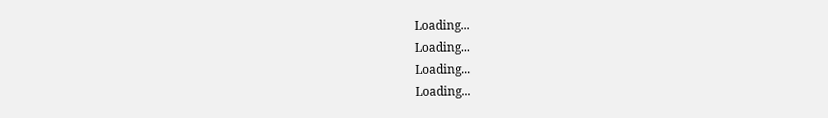Loading...
Loading...
Loading...
Loading...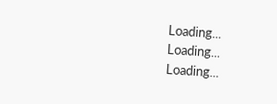Loading...
Loading...
Loading...